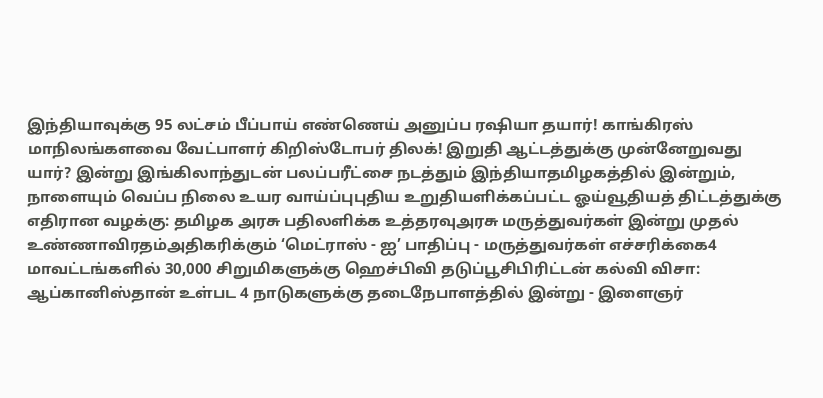இந்தியாவுக்கு 95 லட்சம் பீப்பாய் எண்ணெய் அனுப்ப ரஷியா தயார்! காங்கிரஸ் மாநிலங்களவை வேட்பாளர் கிறிஸ்டோபர் திலக்! இறுதி ஆட்டத்துக்கு முன்னேறுவது யார்? இன்று இங்கிலாந்துடன் பலப்பரீட்சை நடத்தும் இந்தியாதமிழகத்தில் இன்றும், நாளையும் வெப்ப நிலை உயர வாய்ப்புபுதிய உறுதியளிக்கப்பட்ட ஓய்வூதியத் திட்டத்துக்கு எதிரான வழக்கு: தமிழக அரசு பதிலளிக்க உத்தரவுஅரசு மருத்துவர்கள் இன்று முதல் உண்ணாவிரதம்அதிகரிக்கும் ‘மெட்ராஸ் - ஐ’ பாதிப்பு - மருத்துவர்கள் எச்சரிக்கை4 மாவட்டங்களில் 30,000 சிறுமிகளுக்கு ஹெச்பிவி தடுப்பூசிபிரிட்டன் கல்வி விசா: ஆப்கானிஸ்தான் உள்பட 4 நாடுகளுக்கு தடைநேபாளத்தில் இன்று - இளைஞர்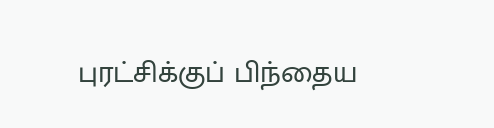புரட்சிக்குப் பிந்தைய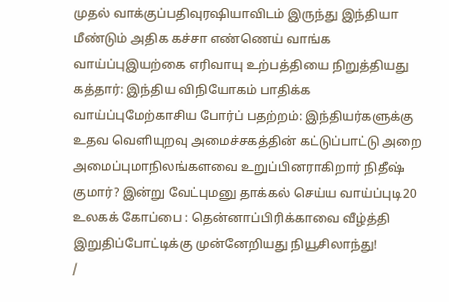முதல் வாக்குப்பதிவுரஷியாவிடம் இருந்து இந்தியா மீண்டும் அதிக கச்சா எண்ணெய் வாங்க வாய்ப்புஇயற்கை எரிவாயு உற்பத்தியை நிறுத்தியது கத்தார்: இந்திய விநியோகம் பாதிக்க வாய்ப்புமேற்காசிய போர்ப் பதற்றம்: இந்தியர்களுக்கு உதவ வெளியுறவு அமைச்சகத்தின் கட்டுப்பாட்டு அறை அமைப்புமாநிலங்களவை உறுப்பினராகிறார் நிதீஷ் குமார்? இன்று வேட்புமனு தாக்கல் செய்ய வாய்ப்புடி20 உலகக் கோப்பை : தென்னாப்பிரிக்காவை வீழ்த்தி இறுதிப்போட்டிக்கு முன்னேறியது நியூசிலாந்து!
/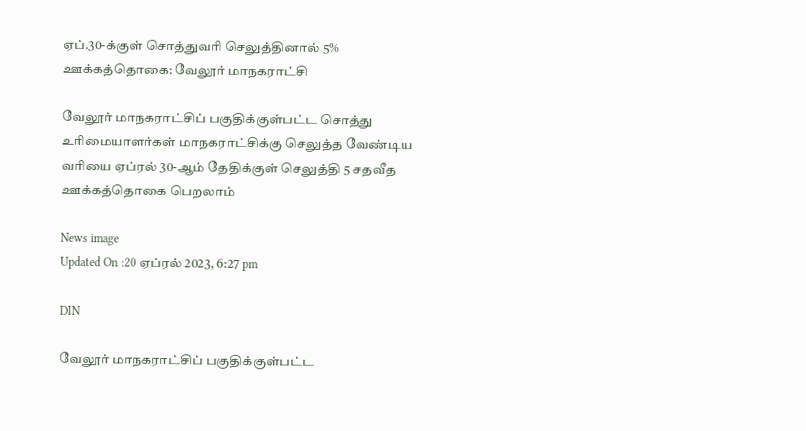ஏப்.30-க்குள் சொத்துவரி செலுத்தினால் 5% ஊக்கத்தொகை: வேலூர் மாநகராட்சி

வேலூர் மாநகராட்சிப் பகுதிக்குள்பட்ட சொத்து உரிமையாளர்கள் மாநகராட்சிக்கு செலுத்த வேண்டிய வரியை ஏப்ரல் 30-ஆம் தேதிக்குள் செலுத்தி 5 சதவீத ஊக்கத்தொகை பெறலாம்

News image
Updated On :20 ஏப்ரல் 2023, 6:27 pm

DIN

வேலூர் மாநகராட்சிப் பகுதிக்குள்பட்ட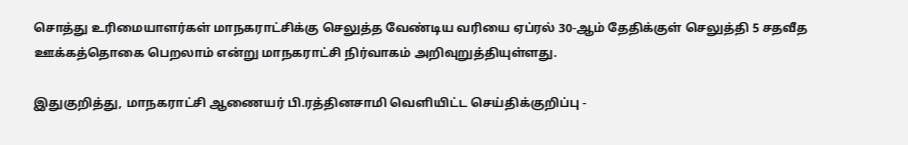சொத்து உரிமையாளர்கள் மாநகராட்சிக்கு செலுத்த வேண்டிய வரியை ஏப்ரல் 30-ஆம் தேதிக்குள் செலுத்தி 5 சதவீத ஊக்கத்தொகை பெறலாம் என்று மாநகராட்சி நிர்வாகம் அறிவுறுத்தியுள்ளது.

இதுகுறித்து, மாநகராட்சி ஆணையர் பி.ரத்தினசாமி வெளியிட்ட செய்திக்குறிப்பு -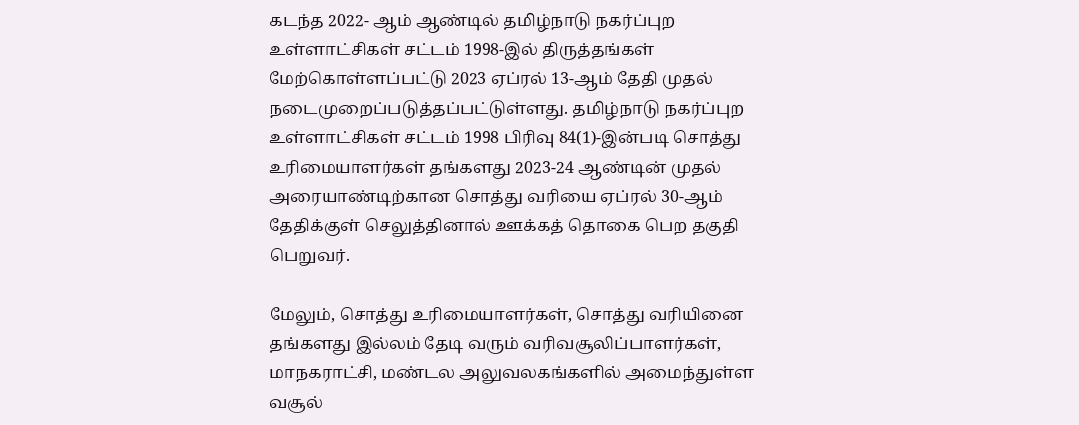கடந்த 2022- ஆம் ஆண்டில் தமிழ்நாடு நகர்ப்புற உள்ளாட்சிகள் சட்டம் 1998-இல் திருத்தங்கள் மேற்கொள்ளப்பட்டு 2023 ஏப்ரல் 13-ஆம் தேதி முதல் நடைமுறைப்படுத்தப்பட்டுள்ளது. தமிழ்நாடு நகர்ப்புற உள்ளாட்சிகள் சட்டம் 1998 பிரிவு 84(1)-இன்படி சொத்து உரிமையாளர்கள் தங்களது 2023-24 ஆண்டின் முதல் அரையாண்டிற்கான சொத்து வரியை ஏப்ரல் 30-ஆம் தேதிக்குள் செலுத்தினால் ஊக்கத் தொகை பெற தகுதி பெறுவர்.

மேலும், சொத்து உரிமையாளர்கள், சொத்து வரியினை தங்களது இல்லம் தேடி வரும் வரிவசூலிப்பாளர்கள், மாநகராட்சி, மண்டல அலுவலகங்களில் அமைந்துள்ள வசூல்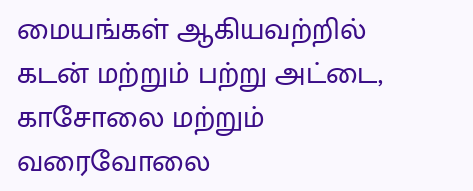மையங்கள் ஆகியவற்றில் கடன் மற்றும் பற்று அட்டை, காசோலை மற்றும் வரைவோலை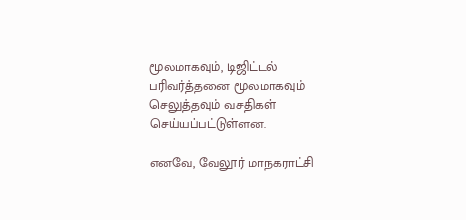மூலமாகவும், டிஜிட்டல் பரிவர்த்தனை மூலமாகவும் செலுத்தவும் வசதிகள் செய்யப்பட்டுள்ளன.

எனவே, வேலூர் மாநகராட்சி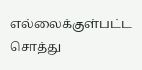எல்லைக்குள்பட்ட சொத்து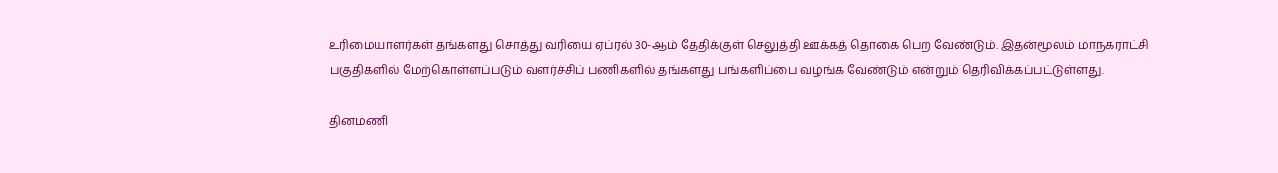உரிமையாளர்கள் தங்களது சொத்து வரியை ஏப்ரல் 30-ஆம் தேதிக்குள் செலுத்தி ஊக்கத் தொகை பெற வேண்டும். இதன்மூலம் மாநகராட்சி பகுதிகளில் மேற்கொள்ளப்படும் வளர்ச்சிப் பணிகளில் தங்களது பங்களிப்பை வழங்க வேண்டும் என்றும் தெரிவிக்கப்பட்டுள்ளது.

தினமணி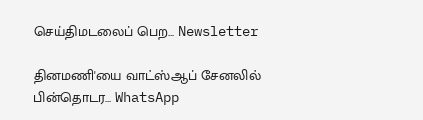செய்திமடலைப் பெற... Newsletter

தினமணி'யை வாட்ஸ்ஆப் சேனலில் பின்தொடர... WhatsApp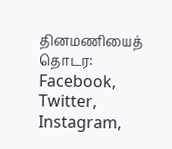தினமணியைத் தொடர: Facebook, Twitter, Instagram,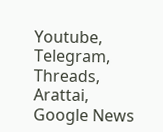Youtube, Telegram, Threads, Arattai, Google News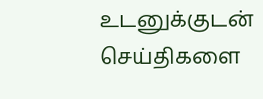உடனுக்குடன் செய்திகளை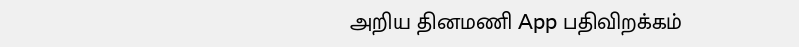அறிய தினமணி App பதிவிறக்கம்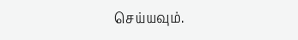செய்யவும்.